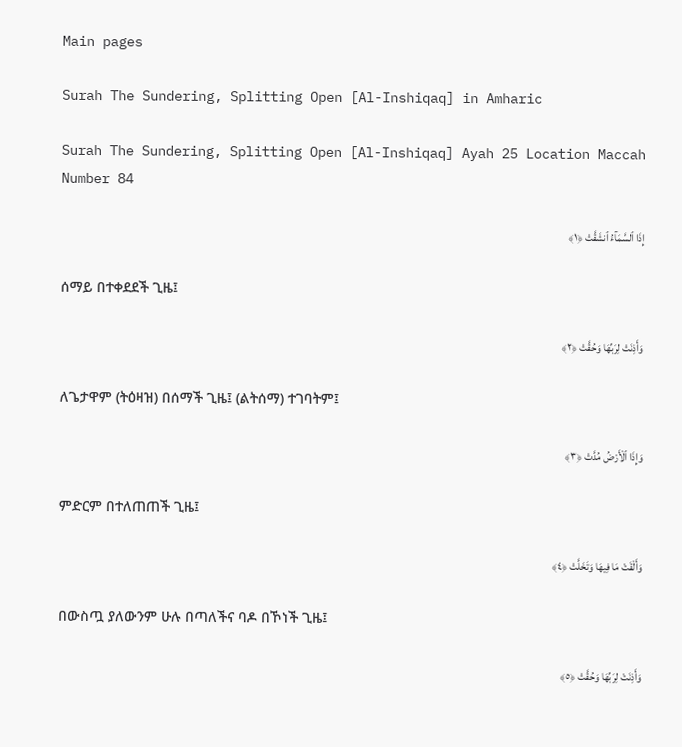Main pages

Surah The Sundering, Splitting Open [Al-Inshiqaq] in Amharic

Surah The Sundering, Splitting Open [Al-Inshiqaq] Ayah 25 Location Maccah Number 84

إِذَا ٱلسَّمَآءُ ٱنشَقَّتْ ﴿١﴾

ሰማይ በተቀደደች ጊዜ፤

وَأَذِنَتْ لِرَبِّهَا وَحُقَّتْ ﴿٢﴾

ለጌታዋም (ትዕዛዝ) በሰማች ጊዜ፤ (ልትሰማ) ተገባትም፤

وَإِذَا ٱلْأَرْضُ مُدَّتْ ﴿٣﴾

ምድርም በተለጠጠች ጊዜ፤

وَأَلْقَتْ مَا فِيهَا وَتَخَلَّتْ ﴿٤﴾

በውስጧ ያለውንም ሁሉ በጣለችና ባዶ በኾነች ጊዜ፤

وَأَذِنَتْ لِرَبِّهَا وَحُقَّتْ ﴿٥﴾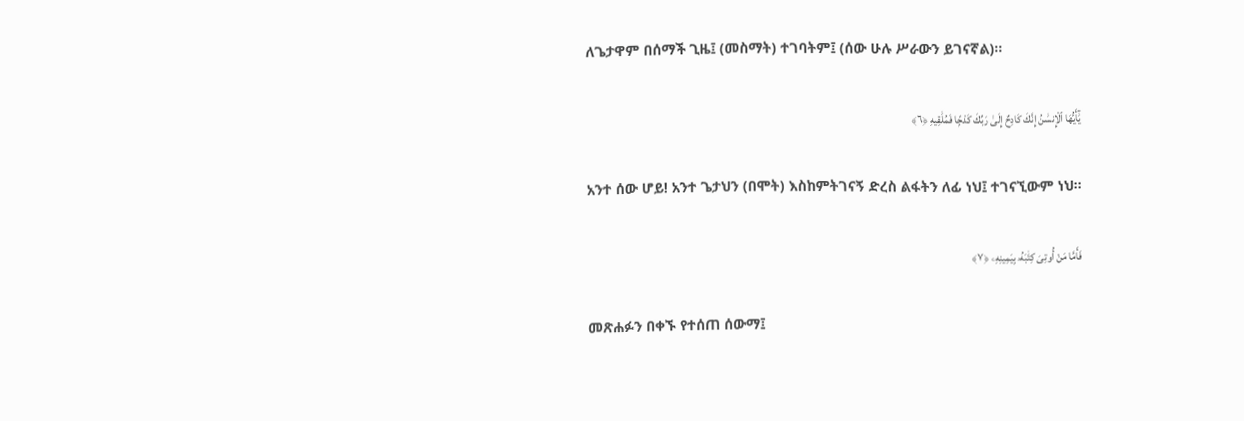ለጌታዋም በሰማች ጊዜ፤ (መስማት) ተገባትም፤ (ሰው ሁሉ ሥራውን ይገናኛል)፡፡

يَٰٓأَيُّهَا ٱلْإِنسَٰنُ إِنَّكَ كَادِحٌ إِلَىٰ رَبِّكَ كَدْحًۭا فَمُلَٰقِيهِ ﴿٦﴾

አንተ ሰው ሆይ! አንተ ጌታህን (በሞት) እስከምትገናኝ ድረስ ልፋትን ለፊ ነህ፤ ተገናኚውም ነህ፡፡

فَأَمَّا مَنْ أُوتِىَ كِتَٰبَهُۥ بِيَمِينِهِۦ ﴿٧﴾

መጽሐፉን በቀኙ የተሰጠ ሰውማ፤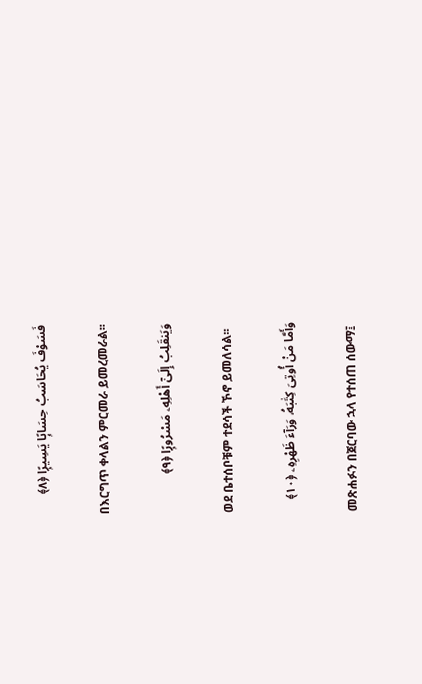فَسَوْفَ يُحَاسَبُ حِسَابًۭا يَسِيرًۭا ﴿٨﴾

በእርግጥ ቀላልን ምርመራ ይመረመራል፡፡

وَيَنقَلِبُ إِلَىٰٓ أَهْلِهِۦ مَسْرُورًۭا ﴿٩﴾

ወደ ቤተሰቦቹም ተደሳች ኾኖ ይመለሳል፡፡

وَأَمَّا مَنْ أُوتِىَ كِتَٰبَهُۥ وَرَآءَ ظَهْرِهِۦ ﴿١٠﴾

መጽሐፉን በጀርባው ኋላ የተሰጠ ሰውማ፤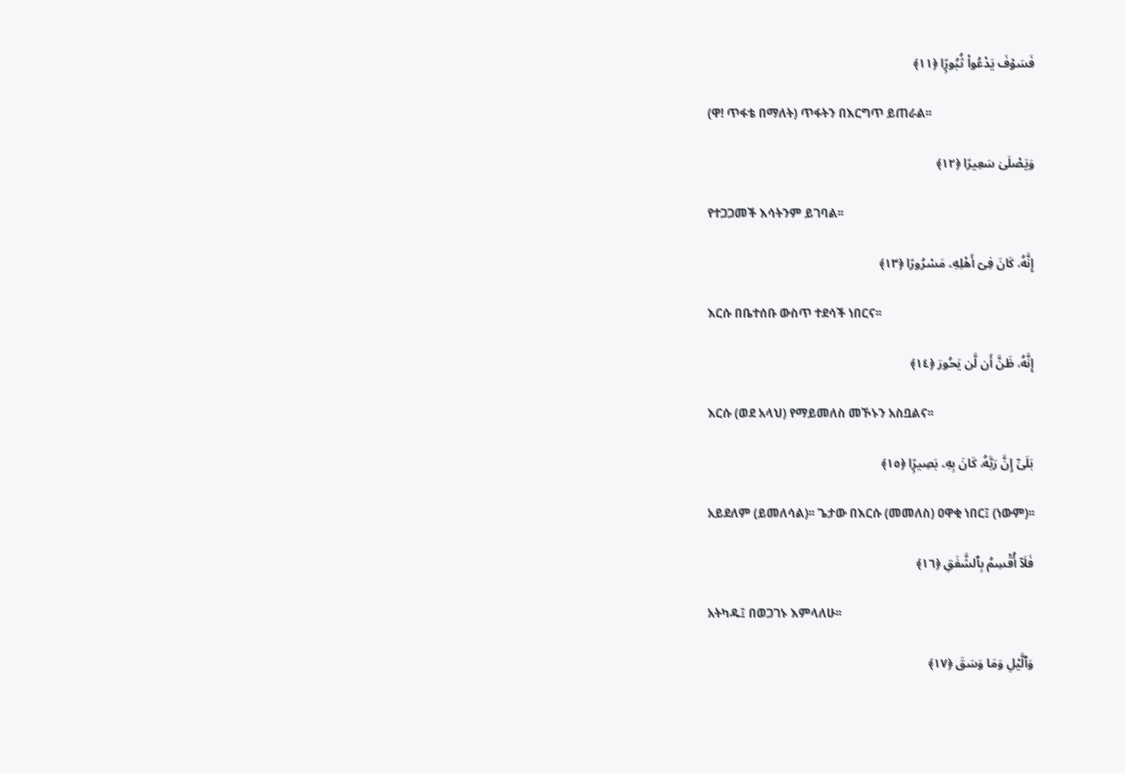فَسَوْفَ يَدْعُوا۟ ثُبُورًۭا ﴿١١﴾

(ዋ! ጥፋቴ በማለት) ጥፋትን በእርግጥ ይጠራል፡፡

وَيَصْلَىٰ سَعِيرًا ﴿١٢﴾

የተጋጋመች እሳትንም ይገባል፡፡

إِنَّهُۥ كَانَ فِىٓ أَهْلِهِۦ مَسْرُورًا ﴿١٣﴾

እርሱ በቤተሰቡ ውስጥ ተደሳች ነበርና፡፡

إِنَّهُۥ ظَنَّ أَن لَّن يَحُورَ ﴿١٤﴾

እርሱ (ወደ አላህ) የማይመለስ መኾኑን አስቧልና፡፡

بَلَىٰٓ إِنَّ رَبَّهُۥ كَانَ بِهِۦ بَصِيرًۭا ﴿١٥﴾

አይደለም (ይመለሳል)፡፡ ጌታው በእርሱ (መመለስ) ዐዋቂ ነበር፤ (ነውም)፡፡

فَلَآ أُقْسِمُ بِٱلشَّفَقِ ﴿١٦﴾

አትካዱ፤ በወጋገኑ እምላለሁ፡፡

وَٱلَّيْلِ وَمَا وَسَقَ ﴿١٧﴾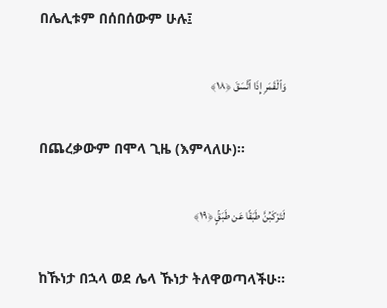በሌሊቱም በሰበሰውም ሁሉ፤

وَٱلْقَمَرِ إِذَا ٱتَّسَقَ ﴿١٨﴾

በጨረቃውም በሞላ ጊዜ (እምላለሁ)፡፡

لَتَرْكَبُنَّ طَبَقًا عَن طَبَقٍۢ ﴿١٩﴾

ከኹነታ በኋላ ወደ ሌላ ኹነታ ትለዋወጣላችሁ፡፡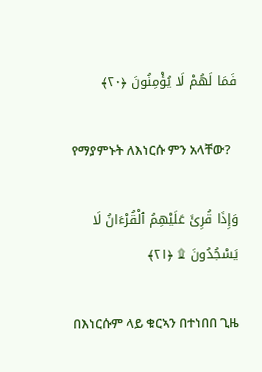فَمَا لَهُمْ لَا يُؤْمِنُونَ ﴿٢٠﴾

የማያምኑት ለእነርሱ ምን አላቸው?

وَإِذَا قُرِئَ عَلَيْهِمُ ٱلْقُرْءَانُ لَا يَسْجُدُونَ ۩ ﴿٢١﴾

በእነርሱም ላይ ቁርኣን በተነበበ ጊዜ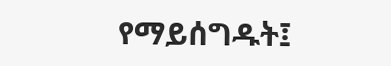የማይሰግዱት፤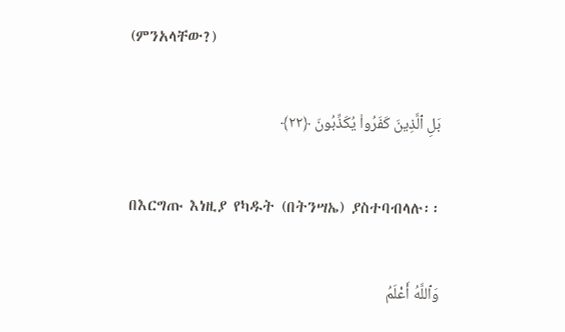(ምንአላቸው?)

بَلِ ٱلَّذِينَ كَفَرُوا۟ يُكَذِّبُونَ ﴿٢٢﴾

በእርግጡ እነዚያ የካዱት (በትንሣኤ) ያስተባብላሉ፡፡

وَٱللَّهُ أَعْلَمُ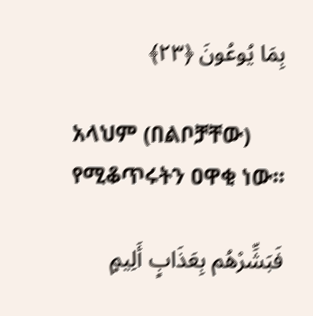بِمَا يُوعُونَ ﴿٢٣﴾

አላህም (በልቦቻቸው) የሚቆጥሩትን ዐዋቂ ነው፡፡

فَبَشِّرْهُم بِعَذَابٍ أَلِيمٍ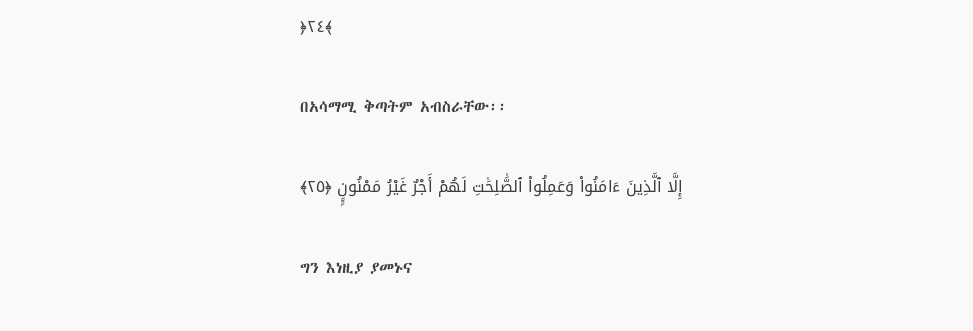﴿٢٤﴾

በአሳማሚ ቅጣትም አብስራቸው፡፡

إِلَّا ٱلَّذِينَ ءَامَنُوا۟ وَعَمِلُوا۟ ٱلصَّٰلِحَٰتِ لَهُمْ أَجْرٌ غَيْرُ مَمْنُونٍۭ ﴿٢٥﴾

ግን እነዚያ ያመኑና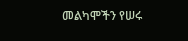መልካሞችን የሠሩ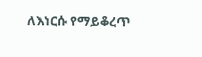ለእነርሱ የማይቆረጥ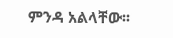ምንዳ አልላቸው፡፡